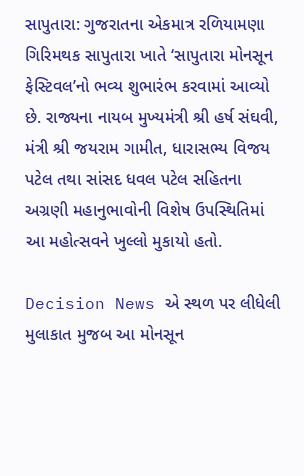સાપુતારા: ગુજરાતના એકમાત્ર રળિયામણા ગિરિમથક સાપુતારા ખાતે ‘સાપુતારા મોનસૂન ફેસ્ટિવલ’નો ભવ્ય શુભારંભ કરવામાં આવ્યો છે. રાજ્યના નાયબ મુખ્યમંત્રી શ્રી હર્ષ સંઘવી, મંત્રી શ્રી જયરામ ગામીત, ધારાસભ્ય વિજય પટેલ તથા સાંસદ ધવલ પટેલ સહિતના અગ્રણી મહાનુભાવોની વિશેષ ઉપસ્થિતિમાં આ મહોત્સવને ખુલ્લો મુકાયો હતો.

Decision News એ સ્થળ પર લીધેલી મુલાકાત મુજબ આ મોનસૂન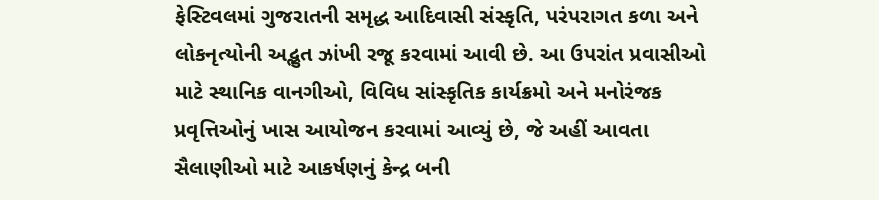ફેસ્ટિવલમાં ગુજરાતની સમૃદ્ધ આદિવાસી સંસ્કૃતિ, પરંપરાગત કળા અને લોકનૃત્યોની અદ્ભુત ઝાંખી રજૂ કરવામાં આવી છે. આ ઉપરાંત પ્રવાસીઓ માટે સ્થાનિક વાનગીઓ, વિવિધ સાંસ્કૃતિક કાર્યક્રમો અને મનોરંજક પ્રવૃત્તિઓનું ખાસ આયોજન કરવામાં આવ્યું છે, જે અહીં આવતા સૈલાણીઓ માટે આકર્ષણનું કેન્દ્ર બની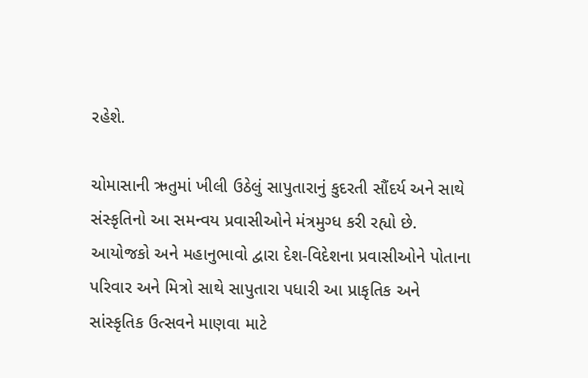રહેશે.

ચોમાસાની ઋતુમાં ખીલી ઉઠેલું સાપુતારાનું કુદરતી સૌંદર્ય અને સાથે સંસ્કૃતિનો આ સમન્વય પ્રવાસીઓને મંત્રમુગ્ધ કરી રહ્યો છે. આયોજકો અને મહાનુભાવો દ્વારા દેશ-વિદેશના પ્રવાસીઓને પોતાના પરિવાર અને મિત્રો સાથે સાપુતારા પધારી આ પ્રાકૃતિક અને સાંસ્કૃતિક ઉત્સવને માણવા માટે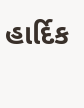હાર્દિક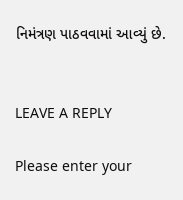નિમંત્રણ પાઠવવામાં આવ્યું છે.


LEAVE A REPLY

Please enter your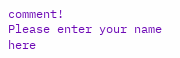comment!
Please enter your name here